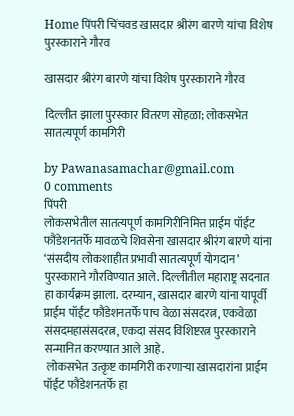Home पिंपरी चिंचवड खासदार श्रीरंग बारणे यांचा विशेष पुरस्काराने गौरव

खासदार श्रीरंग बारणे यांचा विशेष पुरस्काराने गौरव

दिल्लीत झाला पुरस्कार वितरण सोहळा; लोकसभेत सातत्यपूर्ण कामगिरी

by Pawanasamachar@gmail.com
0 comments
पिंपरी
लोकसभेतील सातत्यपूर्ण कामगिरीनिमित्त प्राईम पॉईंट फौंडेशनतर्फे मावळचे शिवसेना खासदार श्रीरंग बारणे यांना ‘संसदीय लोकशाहीत प्रभावी सातत्यपूर्ण योगदान’ पुरस्काराने गौरविण्यात आले. दिल्लीतील महाराष्ट्र सदनात हा कार्यक्रम झाला. दरम्यान, खासदार बारणे यांना यापूर्वी प्राईम पॉईंट फौंडेशनतर्फे पाच वेळा संसदरत्न, एकवेळा संसदमहासंसदरत्न, एकदा संसद विशिष्टरत्न पुरस्काराने सन्मानित करण्यात आले आहे.
 लोकसभेत उत्कृष्ट कामगिरी करणाऱ्या खासदारांना प्राईम पॉईंट फौंडेशनतर्फे हा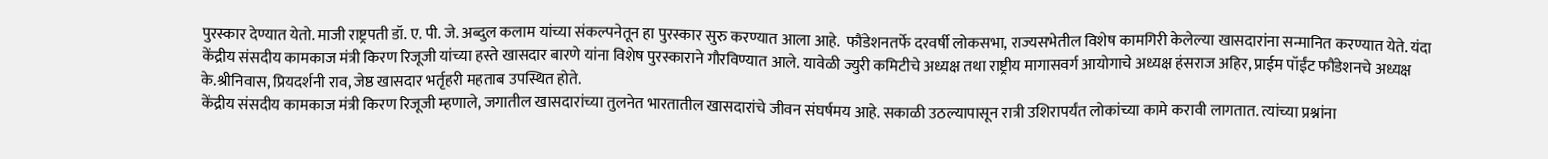पुरस्कार देण्यात येतो. माजी राष्ट्रपती डॉ. ए. पी. जे. अब्दुल कलाम यांच्या संकल्पनेतून हा पुरस्कार सुरु करण्यात आला आहे.  फौंडेशनतर्फे दरवर्षी लोकसभा, राज्यसभेतील विशेष कामगिरी केलेल्या खासदारांना सन्मानित करण्यात येते. यंदा केंद्रीय संसदीय कामकाज मंत्री किरण रिजूजी यांच्या हस्ते खासदार बारणे यांना विशेष पुरस्काराने गौरविण्यात आले. यावेळी ज्युरी कमिटीचे अध्यक्ष तथा राष्ट्रीय मागासवर्ग आयोगाचे अध्यक्ष हंसराज अहिर, प्राईम पॉईंट फौंडेशनचे अध्यक्ष के.श्रीनिवास, प्रियदर्शनी राव, जेष्ठ खासदार भर्तृहरी महताब उपस्थित होते.
केंद्रीय संसदीय कामकाज मंत्री किरण रिजूजी म्हणाले, जगातील खासदारांच्या तुलनेत भारतातील खासदारांचे जीवन संघर्षमय आहे. सकाळी उठल्यापासून रात्री उशिरापर्यंत लोकांच्या कामे करावी लागतात. त्यांच्या प्रश्नांना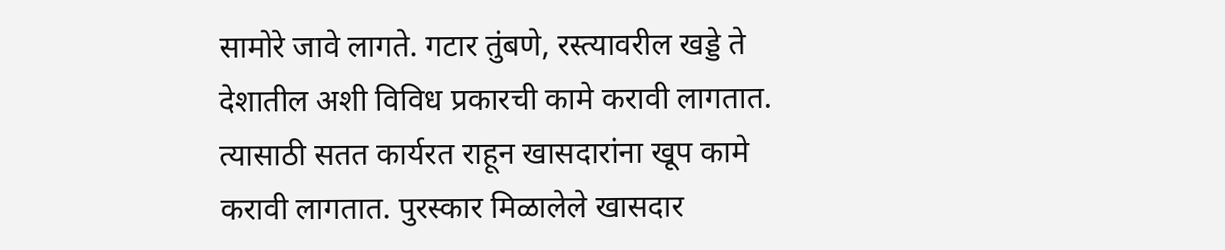सामोरे जावे लागते. गटार तुंबणे, रस्त्यावरील खड्डे ते देशातील अशी विविध प्रकारची कामे करावी लागतात. त्यासाठी सतत कार्यरत राहून खासदारांना खूप कामे करावी लागतात. पुरस्कार मिळालेले खासदार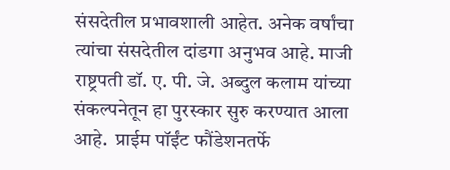संसदेतील प्रभावशाली आहेत. अनेक वर्षांचा त्यांचा संसदेतील दांडगा अनुभव आहे. माजी राष्ट्रपती डॉ. ए. पी. जे. अब्दुल कलाम यांच्या संकल्पनेतून हा पुरस्कार सुरु करण्यात आला आहे.  प्राईम पॉईंट फौंडेशनतर्फे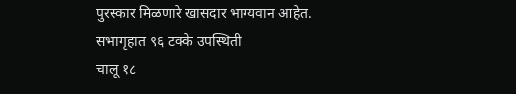पुरस्कार मिळणारे खासदार भाग्यवान आहेत.
सभागृहात ९६ टक्के उपस्थिती
चालू १८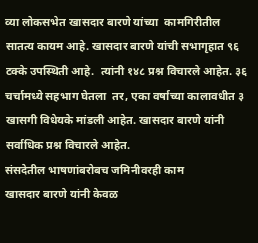व्या लोकसभेत खासदार बारणे यांच्या  कामगिरीतील सातत्य कायम आहे. खासदार बारणे यांची सभागृहात ९६ टक्के उपस्थिती आहे.  त्यांनी १४८ प्रश्न विचारले आहेत. ३६ चर्चामध्ये सहभाग घेतला  तर, एका वर्षाच्या कालावधीत ३ खासगी विधेयके मांडली आहेत. खासदार बारणे यांनी सर्वाधिक प्रश्न विचारले आहेत.
संसदेतील भाषणांबरोबच जमिनीवरही काम
खासदार बारणे यांनी केवळ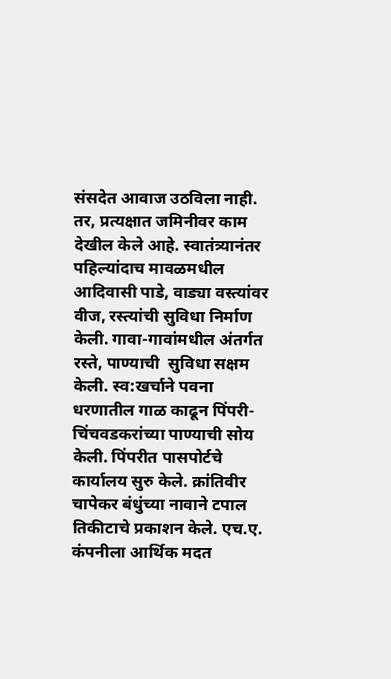संसदेत आवाज उठविला नाही. तर, प्रत्यक्षात जमिनीवर काम देखील केले आहे. स्वातंत्र्यानंतर पहिल्यांदाच मावळमधील आदिवासी पाडे, वाड्या वस्त्यांवर वीज, रस्त्यांची सुविधा निर्माण केली. गावा-गावांमधील अंतर्गत रस्ते, पाण्याची  सुविधा सक्षम केली. स्व:खर्चाने पवना धरणातील गाळ काढून पिंपरी-चिंचवडकरांच्या पाण्याची सोय केली. पिंपरीत पासपोर्टचे कार्यालय सुरु केले. क्रांतिवीर चापेकर बंधुंच्या नावाने टपाल तिकीटाचे प्रकाशन केले. एच.ए. कंपनीला आर्थिक मदत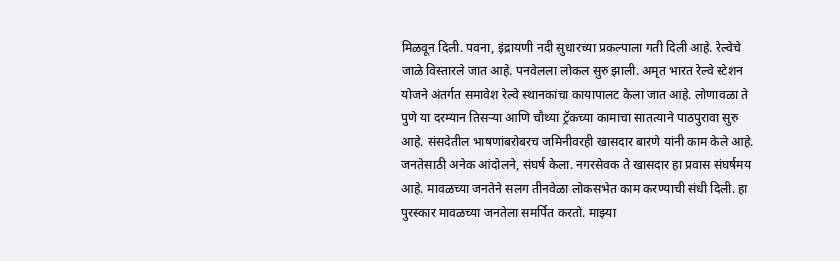मिळवून दिली. पवना, इंद्रायणी नदी सुधारच्या प्रकल्पाला गती दिली आहे. रेल्वेचे जाळे विस्तारले जात आहे. पनवेलला लोकल सुरु झाली. अमृत भारत रेल्वे स्टेशन योजने अंतर्गत समावेश रेल्वे स्थानकांचा कायापालट केला जात आहे. लोणावळा ते पुणे या दरम्यान तिसऱ्या आणि चौथ्या ट्रॅकच्या कामाचा सातत्याने पाठपुरावा सुरु आहे. संसदेतील भाषणांबरोबरच जमिनीवरही खासदार बारणे यांनी काम केले आहे.
जनतेसाठी अनेक आंदोलने, संघर्ष केला. नगरसेवक ते खासदार हा प्रवास संघर्षमय आहे. मावळच्या जनतेने सलग तीनवेळा लोकसभेत काम करण्याची संधी दिली. हा पुरस्कार मावळच्या जनतेला समर्पित करतो. माझ्या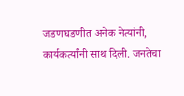जडणघडणीत अनेक नेत्यांनी, कार्यकर्त्यांनी साथ दिली. जनतेचा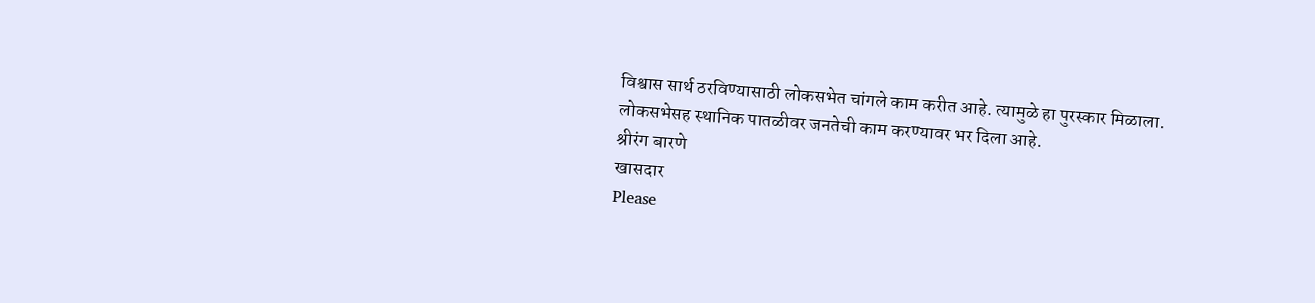विश्वास सार्थ ठरविण्यासाठी लोकसभेत चांगले काम करीत आहे. त्यामुळे हा पुरस्कार मिळाला. लोकसभेसह स्थानिक पातळीवर जनतेची काम करण्यावर भर दिला आहे.
श्रीरंग बारणे
खासदार
Please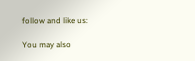follow and like us:

You may also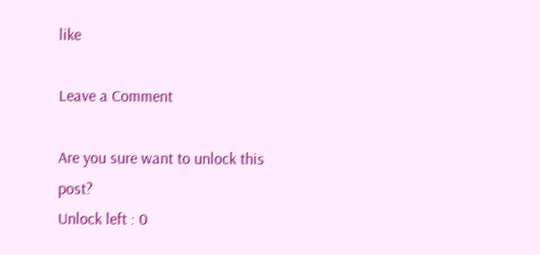like

Leave a Comment

Are you sure want to unlock this post?
Unlock left : 0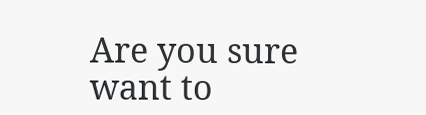Are you sure want to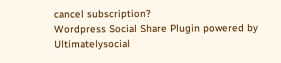cancel subscription?
Wordpress Social Share Plugin powered by Ultimatelysocial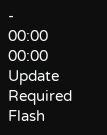-
00:00
00:00
Update Required Flash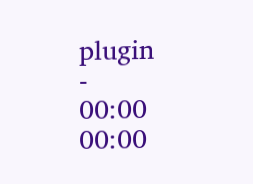plugin
-
00:00
00:00